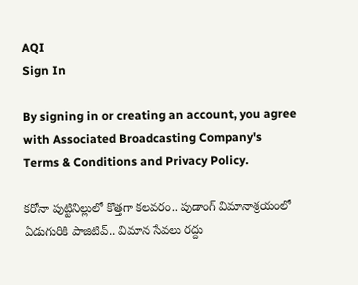AQI
Sign In

By signing in or creating an account, you agree with Associated Broadcasting Company's Terms & Conditions and Privacy Policy.

కరోనా పుట్టినిల్లులో కొత్తగా కలవరం.. పుడాంగ్ విమానాశ్రయంలో ఏడుగురికి పాజిటివ్.. విమాన సేవలు రద్దు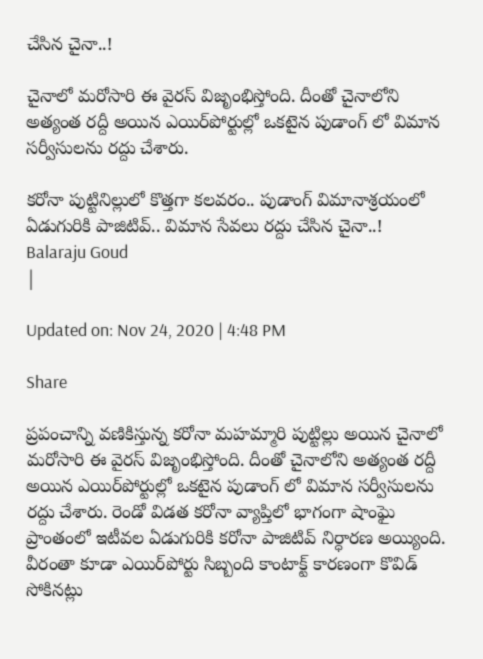చేసిన చైనా..!

చైనాలో మరోసారి ఈ వైరస్ విజృంభిస్తోంది. దీంతో చైనాలోని అత్యంత రద్దీ అయిన ఎయిర్‌పోర్టుల్లో ఒకటైన పుడాంగ్ లో విమాన సర్వీసులను రద్దు చేశారు.

కరోనా పుట్టినిల్లులో కొత్తగా కలవరం.. పుడాంగ్ విమానాశ్రయంలో ఏడుగురికి పాజిటివ్.. విమాన సేవలు రద్దు చేసిన చైనా..!
Balaraju Goud
|

Updated on: Nov 24, 2020 | 4:48 PM

Share

ప్రపంచాన్ని వణికిస్తున్న కరోనా మహమ్మారి పుట్టిల్లు అయిన చైనాలో మరోసారి ఈ వైరస్ విజృంభిస్తోంది. దీంతో చైనాలోని అత్యంత రద్దీ అయిన ఎయిర్‌పోర్టుల్లో ఒకటైన పుడాంగ్ లో విమాన సర్వీసులను రద్దు చేశారు. రెండో విడత కరోనా వ్యాప్తిలో భాగంగా షాంఘై ప్రాంతంలో ఇటీవల ఏడుగురికి కరోనా పాజిటివ్ నిర్ధారణ అయ్యింది. వీరంతా కూడా ఎయిర్‌పోర్టు సిబ్బంది కాంటాక్ట్ కారణంగా కొవిడ్ సోకినట్లు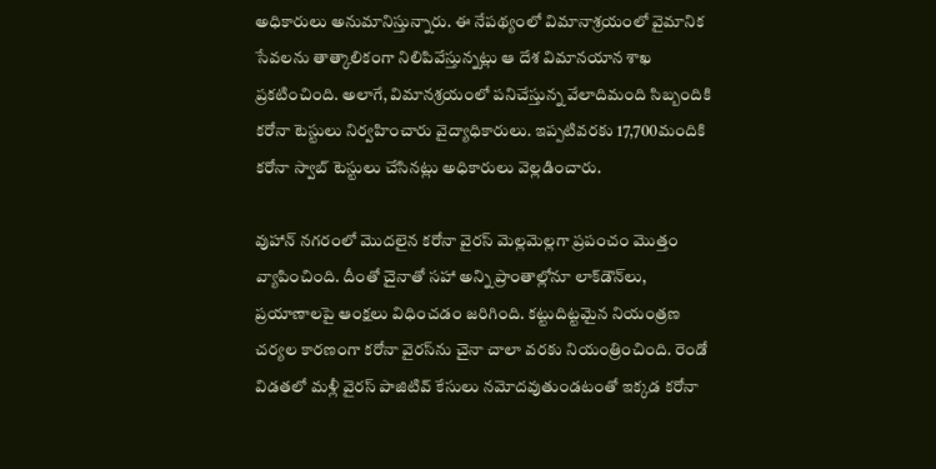అధికారులు అనుమానిస్తున్నారు. ఈ నేపథ్యంలో విమానాశ్రయంలో వైమానిక సేవలను తాత్కాలికంగా నిలిపివేస్తున్నట్లు ఆ దేశ విమానయాన శాఖ ప్రకటించింది. అలాగే, విమానశ్రయంలో పనిచేస్తున్న వేలాదిమంది సిబ్బందికి కరోనా టెస్టులు నిర్వహించారు వైద్యాధికారులు. ఇప్పటివరకు 17,700మందికి కరోనా స్వాబ్ టెస్టులు చేసినట్లు అధికారులు వెల్లడించారు.

వుహాన్ నగరంలో మొదలైన కరోనా వైరస్ మెల్లమెల్లగా ప్రపంచం మొత్తం వ్యాపించింది. దీంతో చైనాతో సహా అన్ని ప్రాంతాల్లోనూ లాక్‌డౌన్‌లు, ప్రయాణాలపై ఆంక్షలు విధించడం జరిగింది. కట్టుదిట్టమైన నియంత్రణ చర్యల కారణంగా కరోనా వైరస్‌ను చైనా చాలా వరకు నియంత్రించింది. రెండో విడతలో మళ్లీ వైరస్ పాజిటివ్ కేసులు నమోదవుతుండటంతో ఇక్కడ కరోనా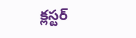క్లస్టర్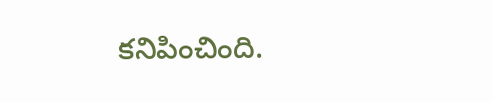కనిపించింది.